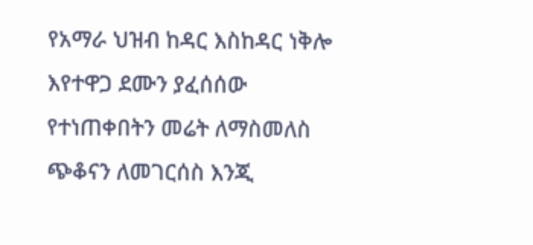የአማራ ህዝብ ከዳር እስከዳር ነቅሎ እየተዋጋ ደሙን ያፈሰሰው የተነጠቀበትን መሬት ለማስመለስ ጭቆናን ለመገርሰስ እንጂ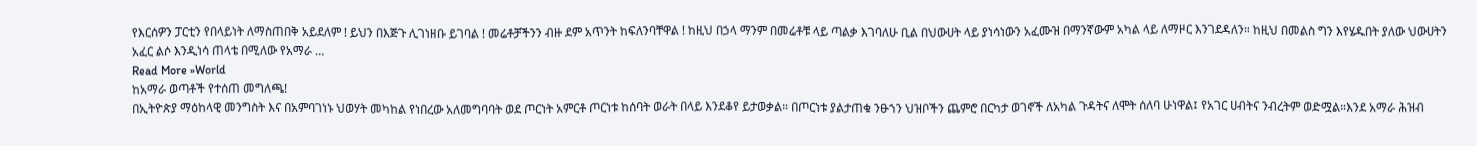የእርሰዎን ፓርቲን የበላይነት ለማስጠበቅ አይደለም ! ይህን በእጅጉ ሊገነዘቡ ይገባል ! መሬቶቻችንን ብዙ ደም አጥንት ከፍለንባቸዋል ! ከዚህ በኃላ ማንም በመሬቶቹ ላይ ጣልቃ እገባለሁ ቢል በህውሀት ላይ ያነሳነውን አፈሙዝ በማንኛውም አካል ላይ ለማዞር እንገደዳለን። ከዚህ በመልስ ግን እየሄዱበት ያለው ህውሀትን አፈር ልሶ እንዲነሳ ጠላቴ በሚለው የአማራ …
Read More »World
ከአማራ ወጣቶች የተሰጠ መግለጫ!
በኢትዮጵያ ማዕከላዊ መንግስት እና በአምባገነኑ ህወሃት መካከል የነበረው አለመግባባት ወደ ጦርነት አምርቶ ጦርነቱ ከሰባት ወራት በላይ እንደቆየ ይታወቃል። በጦርነቱ ያልታጠቁ ንፁኀን ህዝቦችን ጨምሮ በርካታ ወገኖች ለአካል ጉዳትና ለሞት ሰለባ ሁነዋል፤ የአገር ሀብትና ንብረትም ወድሟል።እንደ አማራ ሕዝብ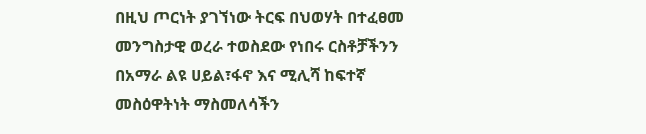በዚህ ጦርነት ያገኘነው ትርፍ በህወሃት በተፈፀመ መንግስታዊ ወረራ ተወስደው የነበሩ ርስቶቻችንን በአማራ ልዩ ሀይል፣ፋኖ እና ሚሊሻ ከፍተኛ መስዕዋትነት ማስመለሳችን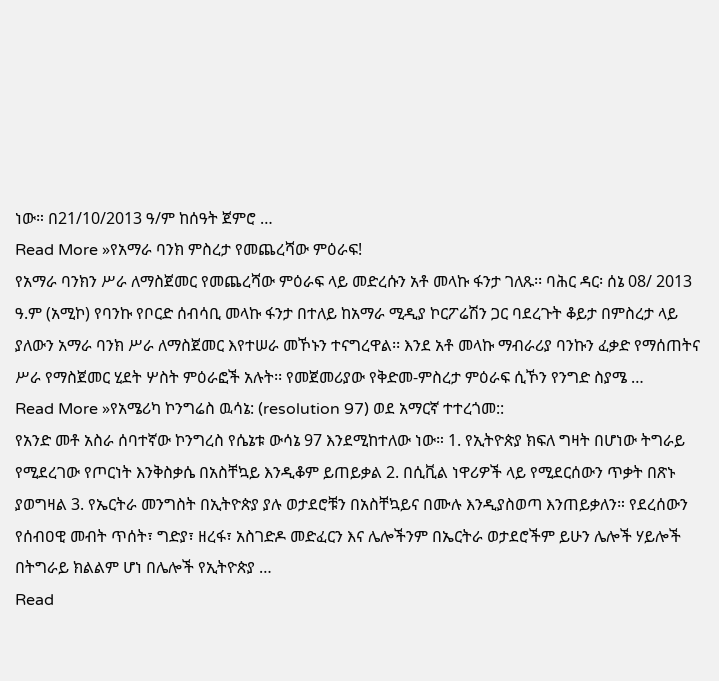ነው። በ21/10/2013 ዓ/ም ከሰዓት ጀምሮ …
Read More »የአማራ ባንክ ምስረታ የመጨረሻው ምዕራፍ!
የአማራ ባንክን ሥራ ለማስጀመር የመጨረሻው ምዕራፍ ላይ መድረሱን አቶ መላኩ ፋንታ ገለጹ፡፡ ባሕር ዳር፡ ሰኔ 08/ 2013 ዓ.ም (አሚኮ) የባንኩ የቦርድ ሰብሳቢ መላኩ ፋንታ በተለይ ከአማራ ሚዲያ ኮርፖሬሽን ጋር ባደረጉት ቆይታ በምስረታ ላይ ያለውን አማራ ባንክ ሥራ ለማስጀመር እየተሠራ መኾኑን ተናግረዋል፡፡ እንደ አቶ መላኩ ማብራሪያ ባንኩን ፈቃድ የማሰጠትና ሥራ የማስጀመር ሂደት ሦስት ምዕራፎች አሉት፡፡ የመጀመሪያው የቅድመ-ምስረታ ምዕራፍ ሲኾን የንግድ ስያሜ …
Read More »የአሜሪካ ኮንግሬስ ዉሳኔ: (resolution 97) ወደ አማርኛ ተተረጎመ::
የአንድ መቶ አስራ ሰባተኛው ኮንግረስ የሴኔቱ ውሳኔ 97 እንደሚከተለው ነው። 1. የኢትዮጵያ ክፍለ ግዛት በሆነው ትግራይ የሚደረገው የጦርነት እንቅስቃሴ በአስቸኳይ እንዲቆም ይጠይቃል 2. በሲቪል ነዋሪዎች ላይ የሚደርሰውን ጥቃት በጽኑ ያወግዛል 3. የኤርትራ መንግስት በኢትዮጵያ ያሉ ወታደሮቹን በአስቸኳይና በሙሉ እንዲያስወጣ እንጠይቃለን። የደረሰውን የሰብዐዊ መብት ጥሰት፣ ግድያ፣ ዘረፋ፣ አስገድዶ መድፈርን እና ሌሎችንም በኤርትራ ወታደሮችም ይሁን ሌሎች ሃይሎች በትግራይ ክልልም ሆነ በሌሎች የኢትዮጵያ …
Read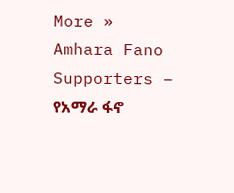More »
Amhara Fano Supporters – የአማራ ፋኖ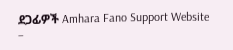ደጋፊዎች Amhara Fano Support Website –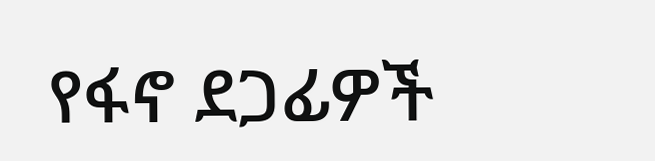የፋኖ ደጋፊዎች